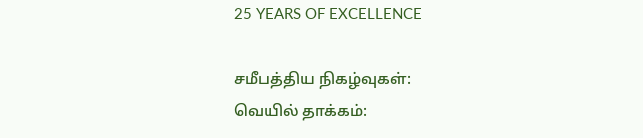25 YEARS OF EXCELLENCE

சமீபத்திய நிகழ்வுகள்:
வெயில் தாக்கம்: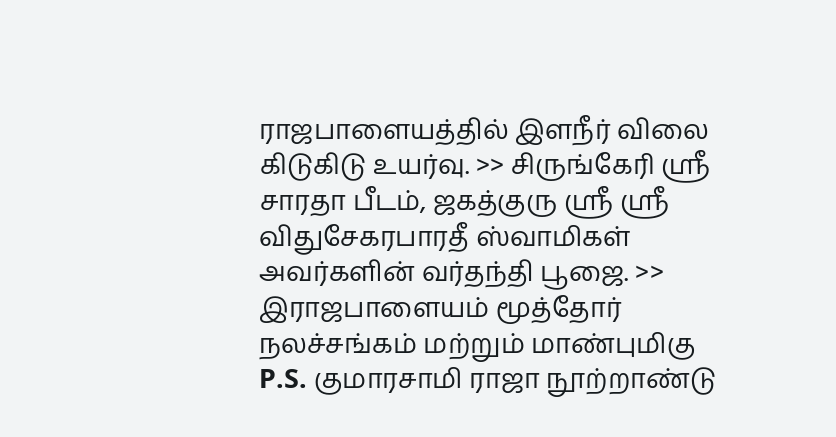ராஜபாளையத்தில் இளநீர் விலை கிடுகிடு உயர்வு. >> சிருங்கேரி ஸ்ரீ சாரதா பீடம், ஜகத்குரு ஸ்ரீ ஸ்ரீ விதுசேகரபாரதீ ஸ்வாமிகள் அவர்களின் வர்தந்தி பூஜை. >> இராஜபாளையம் மூத்தோர் நலச்சங்கம் மற்றும் மாண்புமிகு P.S. குமாரசாமி ராஜா நூற்றாண்டு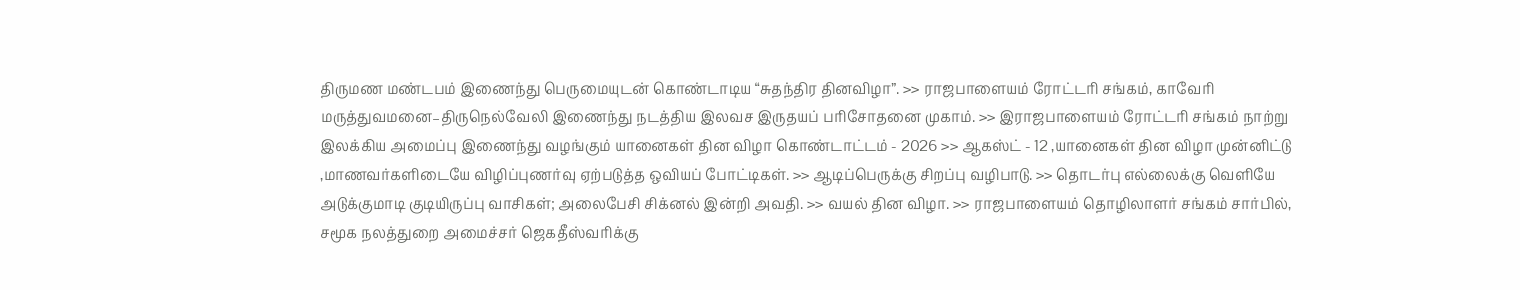திருமண மண்டபம் இணைந்து பெருமையுடன் கொண்டாடிய “சுதந்திர தினவிழா”. >> ராஜபாளையம் ரோட்டரி சங்கம், காவேரி மருத்துவமனை–திருநெல்வேலி இணைந்து நடத்திய இலவச இருதயப் பரிசோதனை முகாம். >> இராஜபாளையம் ரோட்டரி சங்கம் நாற்று இலக்கிய அமைப்பு இணைந்து வழங்கும் யானைகள் தின விழா கொண்டாட்டம் - 2026 >> ஆகஸ்ட் - 12 ,யானைகள் தின விழா முன்னிட்டு ,மாணவர்களிடையே விழிப்புணர்வு ஏற்படுத்த ஒவியப் போட்டிகள். >> ஆடிப்பெருக்கு சிறப்பு வழிபாடு. >> தொடர்பு எல்லைக்கு வெளியே அடுக்குமாடி குடியிருப்பு வாசிகள்; அலைபேசி சிக்னல் இன்றி அவதி. >> வயல் தின விழா. >> ராஜபாளையம் தொழிலாளர் சங்கம் சார்பில், சமூக நலத்துறை அமைச்சர் ஜெகதீஸ்வரிக்கு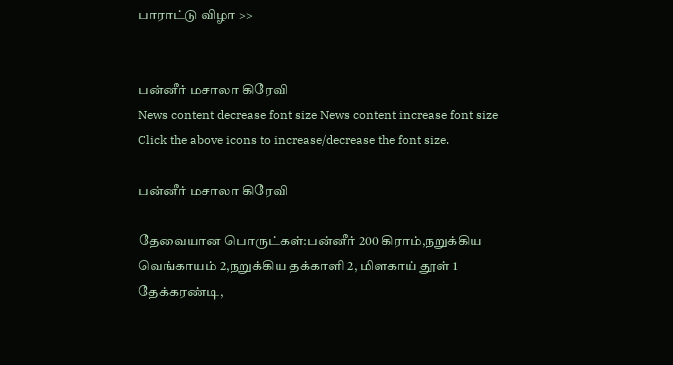பாராட்டு விழா >>


பன்னீர் மசாலா கிரேவி
News content decrease font size News content increase font size
Click the above icons to increase/decrease the font size.

பன்னீர் மசாலா கிரேவி

தேவையான பொருட்கள்:பன்னீர் 200 கிராம்,நறுக்கிய வெங்காயம் 2,நறுக்கிய தக்காளி 2, மிளகாய் தூள் 1 தேக்கரண்டி,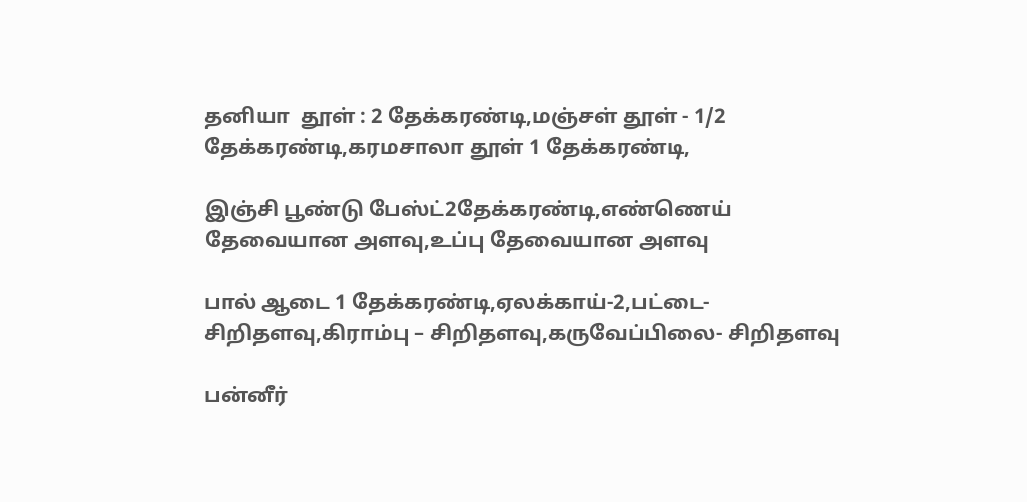தனியா  தூள் : 2 தேக்கரண்டி,மஞ்சள் தூள் - 1/2 தேக்கரண்டி,கரமசாலா தூள் 1 தேக்கரண்டி,

இஞ்சி பூண்டு பேஸ்ட்2தேக்கரண்டி,எண்ணெய் தேவையான அளவு,உப்பு தேவையான அளவு

பால் ஆடை 1 தேக்கரண்டி,ஏலக்காய்-2,பட்டை-சிறிதளவு,கிராம்பு – சிறிதளவு,கருவேப்பிலை- சிறிதளவு

பன்னீர்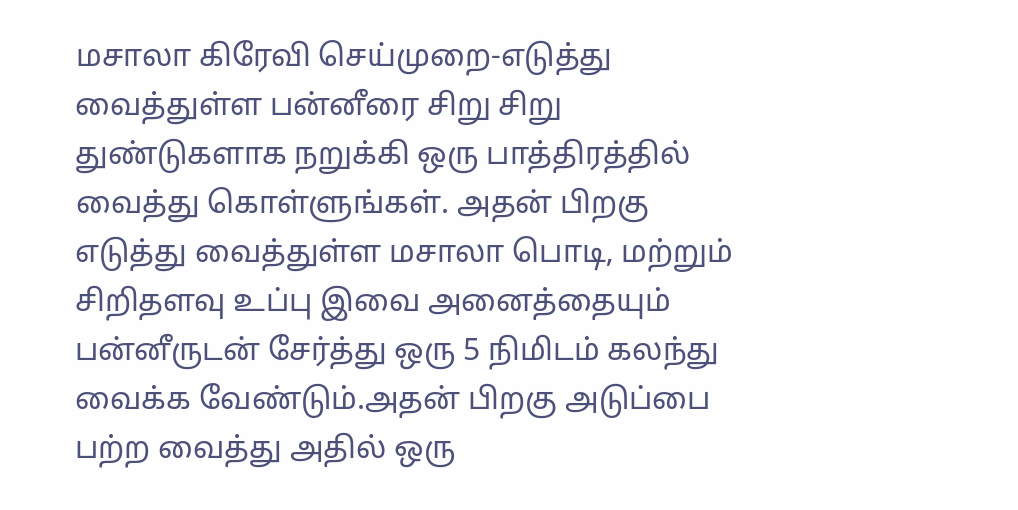மசாலா கிரேவி செய்முறை-எடுத்து வைத்துள்ள பன்னீரை சிறு சிறு துண்டுகளாக நறுக்கி ஒரு பாத்திரத்தில் வைத்து கொள்ளுங்கள். அதன் பிறகு எடுத்து வைத்துள்ள மசாலா பொடி, மற்றும் சிறிதளவு உப்பு இவை அனைத்தையும் பன்னீருடன் சேர்த்து ஒரு 5 நிமிடம் கலந்து வைக்க வேண்டும்.அதன் பிறகு அடுப்பை பற்ற வைத்து அதில் ஒரு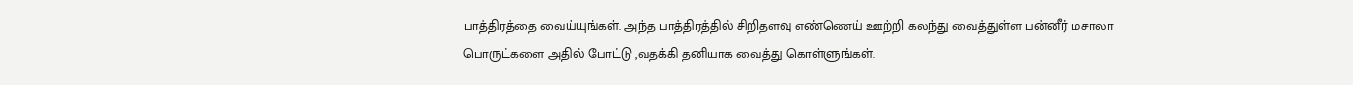பாத்திரத்தை வைய்யுங்கள். அந்த பாத்திரத்தில் சிறிதளவு எண்ணெய் ஊற்றி கலந்து வைத்துள்ள பன்னீர் மசாலா பொருட்களை அதில் போட்டு ,வதக்கி தனியாக வைத்து கொள்ளுங்கள்.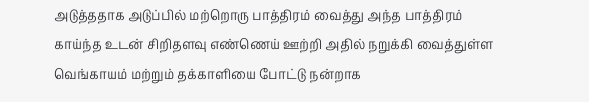அடுத்ததாக அடுப்பில் மற்றொரு பாத்திரம் வைத்து அந்த பாத்திரம் காய்ந்த உடன் சிறிதளவு எண்ணெய் ஊற்றி அதில் நறுக்கி வைத்துள்ள வெங்காயம் மற்றும் தக்காளியை போட்டு நன்றாக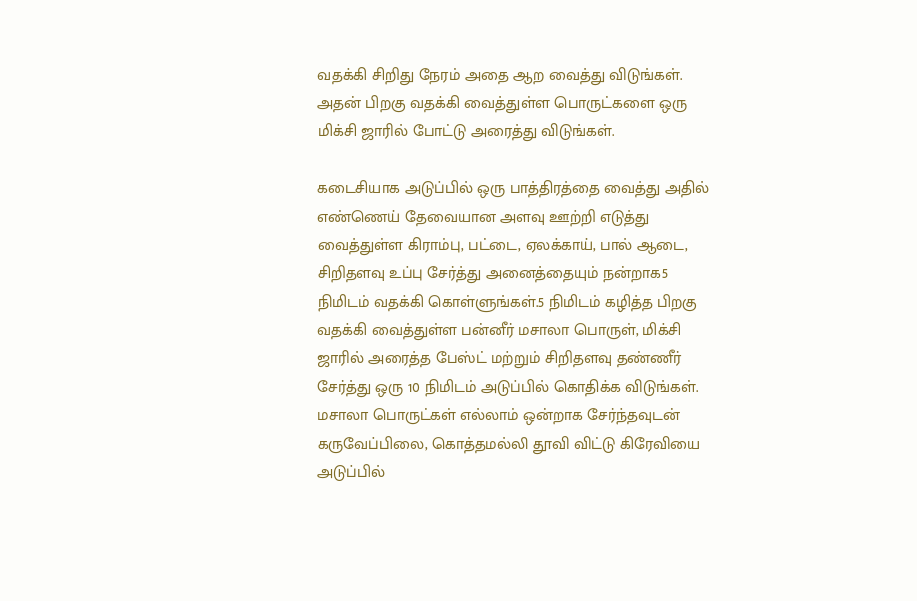வதக்கி சிறிது நேரம் அதை ஆற வைத்து விடுங்கள். அதன் பிறகு வதக்கி வைத்துள்ள பொருட்களை ஒரு மிக்சி ஜாரில் போட்டு அரைத்து விடுங்கள்.

கடைசியாக அடுப்பில் ஒரு பாத்திரத்தை வைத்து அதில் எண்ணெய் தேவையான அளவு ஊற்றி எடுத்து வைத்துள்ள கிராம்பு, பட்டை, ஏலக்காய், பால் ஆடை, சிறிதளவு உப்பு சேர்த்து அனைத்தையும் நன்றாக5 நிமிடம் வதக்கி கொள்ளுங்கள்.5 நிமிடம் கழித்த பிறகு வதக்கி வைத்துள்ள பன்னீர் மசாலா பொருள், மிக்சி ஜாரில் அரைத்த பேஸ்ட் மற்றும் சிறிதளவு தண்ணீர் சேர்த்து ஒரு 10 நிமிடம் அடுப்பில் கொதிக்க விடுங்கள். மசாலா பொருட்கள் எல்லாம் ஒன்றாக சேர்ந்தவுடன் கருவேப்பிலை, கொத்தமல்லி தூவி விட்டு கிரேவியை அடுப்பில்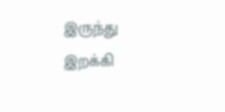இருந்து இறக்கி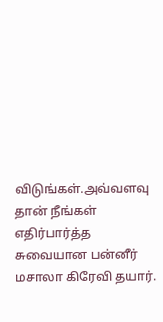விடுங்கள்.அவ்வளவு தான் நீங்கள் எதிர்பார்த்த சுவையான பன்னீர் மசாலா கிரேவி தயார்.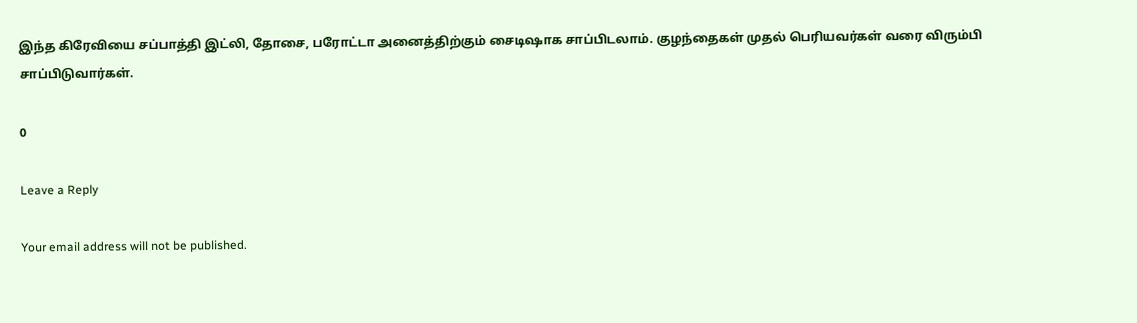இந்த கிரேவியை சப்பாத்தி இட்லி, தோசை, பரோட்டா அனைத்திற்கும் சைடிஷாக சாப்பிடலாம். குழந்தைகள் முதல் பெரியவர்கள் வரை விரும்பி சாப்பிடுவார்கள்.

0

Leave a Reply

Your email address will not be published.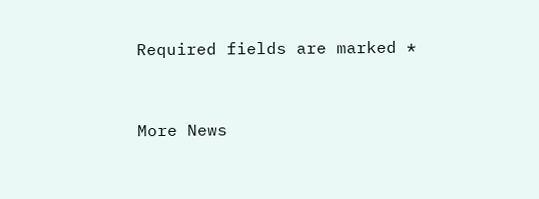Required fields are marked *


More News